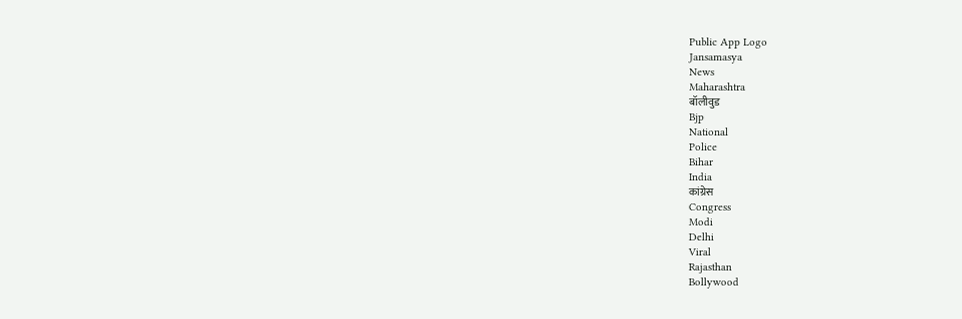Public App Logo
Jansamasya
News
Maharashtra
बॉलीवुड
Bjp
National
Police
Bihar
India
कांग्रेस
Congress
Modi
Delhi
Viral
Rajasthan
Bollywood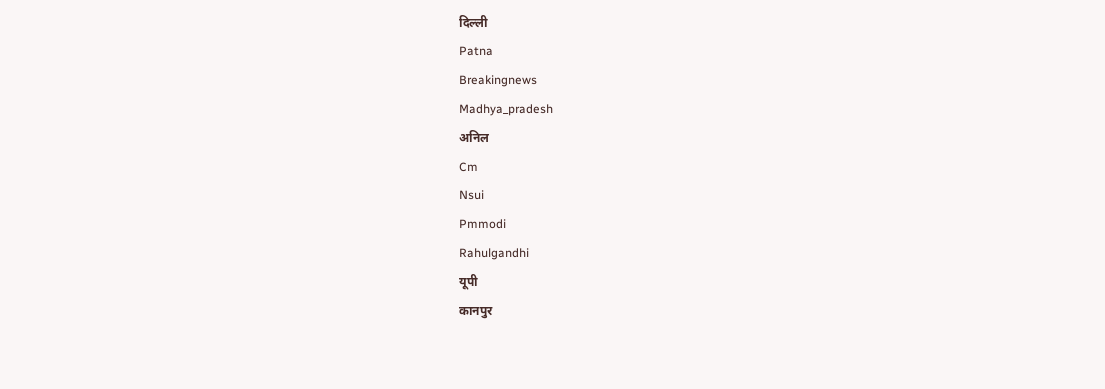दिल्ली
Patna
Breakingnews
Madhya_pradesh
अनिल
Cm
Nsui
Pmmodi
Rahulgandhi
यूपी
कानपुर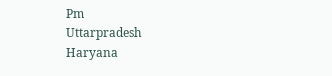Pm
Uttarpradesh
Haryana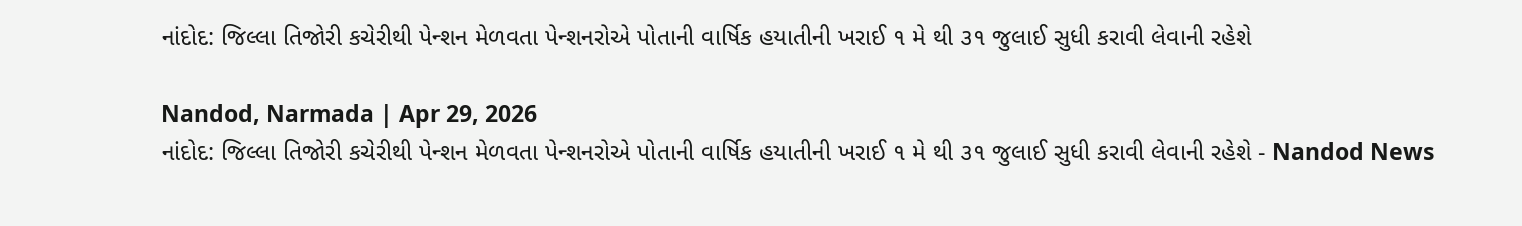નાંદોદ: જિલ્લા તિજોરી કચેરીથી પેન્શન મેળવતા પેન્શનરોએ પોતાની વાર્ષિક હયાતીની ખરાઈ ૧ મે થી ૩૧ જુલાઈ સુધી કરાવી લેવાની રહેશે

Nandod, Narmada | Apr 29, 2026
નાંદોદ: જિલ્લા તિજોરી કચેરીથી પેન્શન મેળવતા પેન્શનરોએ પોતાની વાર્ષિક હયાતીની ખરાઈ ૧ મે થી ૩૧ જુલાઈ સુધી કરાવી લેવાની રહેશે - Nandod News